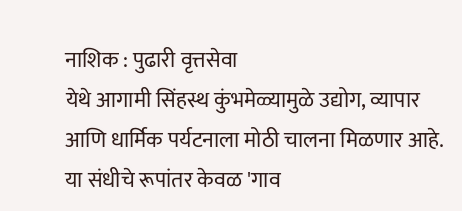नाशिक : पुढारी वृत्तसेवा
येथे आगामी सिंहस्थ कुंभमेळ्यामुळे उद्योग, व्यापार आणि धार्मिक पर्यटनाला मोठी चालना मिळणार आहे. या संधीचे रूपांतर केवळ 'गाव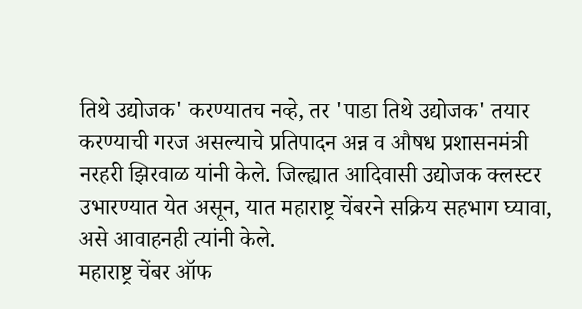तिथे उद्योजक' करण्यातच नव्हे, तर 'पाडा तिथे उद्योजक' तयार करण्याची गरज असल्याचे प्रतिपादन अन्न व औषध प्रशासनमंत्री नरहरी झिरवाळ यांनी केले. जिल्ह्यात आदिवासी उद्योजक क्लस्टर उभारण्यात येत असून, यात महाराष्ट्र चेंबरने सक्रिय सहभाग घ्यावा, असे आवाहनही त्यांनी केले.
महाराष्ट्र चेंबर ऑफ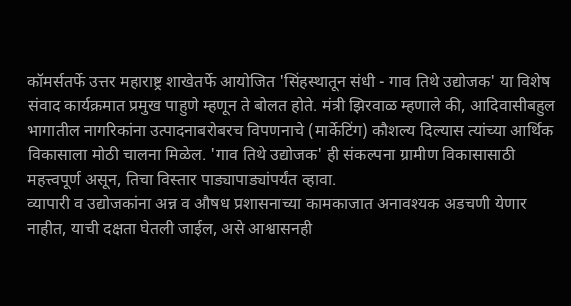कॉमर्सतर्फे उत्तर महाराष्ट्र शाखेतर्फे आयोजित 'सिंहस्थातून संधी - गाव तिथे उद्योजक' या विशेष संवाद कार्यक्रमात प्रमुख पाहुणे म्हणून ते बोलत होते. मंत्री झिरवाळ म्हणाले की, आदिवासीबहुल भागातील नागरिकांना उत्पादनाबरोबरच विपणनाचे (मार्केटिंग) कौशल्य दिल्यास त्यांच्या आर्थिक विकासाला मोठी चालना मिळेल. 'गाव तिथे उद्योजक' ही संकल्पना ग्रामीण विकासासाठी महत्त्वपूर्ण असून, तिचा विस्तार पाड्यापाड्यांपर्यंत व्हावा.
व्यापारी व उद्योजकांना अन्न व औषध प्रशासनाच्या कामकाजात अनावश्यक अडचणी येणार नाहीत, याची दक्षता घेतली जाईल, असे आश्वासनही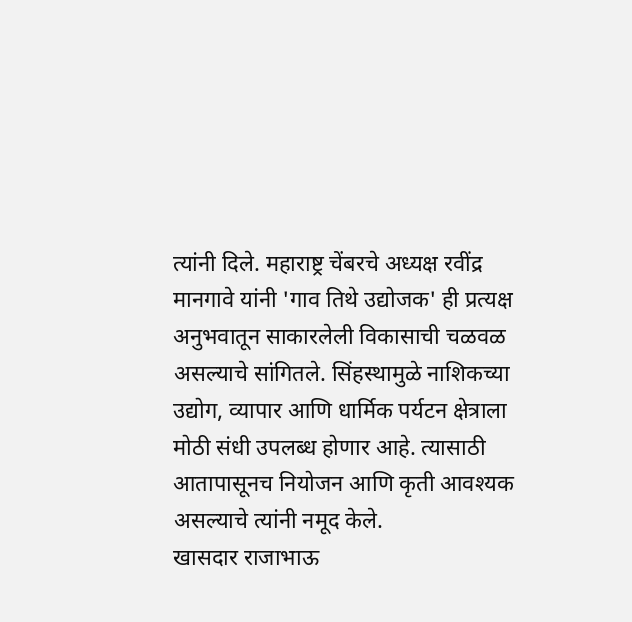त्यांनी दिले. महाराष्ट्र चेंबरचे अध्यक्ष रवींद्र मानगावे यांनी 'गाव तिथे उद्योजक' ही प्रत्यक्ष अनुभवातून साकारलेली विकासाची चळवळ असल्याचे सांगितले. सिंहस्थामुळे नाशिकच्या उद्योग, व्यापार आणि धार्मिक पर्यटन क्षेत्राला मोठी संधी उपलब्ध होणार आहे. त्यासाठी आतापासूनच नियोजन आणि कृती आवश्यक असल्याचे त्यांनी नमूद केले.
खासदार राजाभाऊ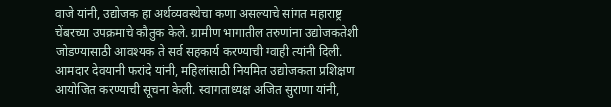वाजे यांनी, उद्योजक हा अर्थव्यवस्थेचा कणा असल्याचे सांगत महाराष्ट्र चेंबरच्या उपक्रमाचे कौतुक केले. ग्रामीण भागातील तरुणांना उद्योजकतेशी जोडण्यासाठी आवश्यक ते सर्व सहकार्य करण्याची ग्वाही त्यांनी दिली.
आमदार देवयानी फरांदे यांनी, महिलांसाठी नियमित उद्योजकता प्रशिक्षण आयोजित करण्याची सूचना केली. स्वागताध्यक्ष अजित सुराणा यांनी,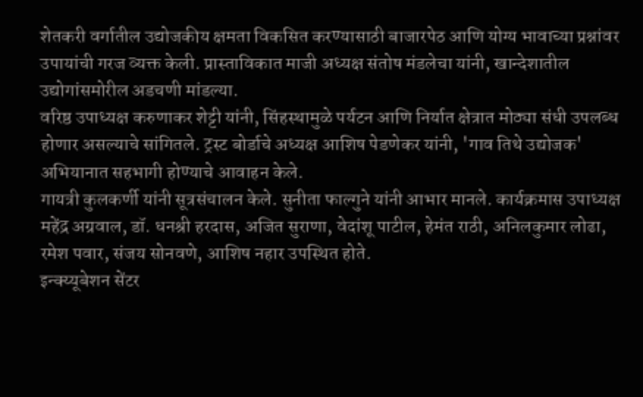शेतकरी वर्गातील उद्योजकीय क्षमता विकसित करण्यासाठी बाजारपेठ आणि योग्य भावाच्या प्रश्नांवर उपायांची गरज व्यक्त केली. प्रास्ताविकात माजी अध्यक्ष संतोष मंडलेचा यांनी, खान्देशातील उद्योगांसमोरील अडचणी मांडल्या.
वरिष्ठ उपाध्यक्ष करुणाकर शेट्टी यांनी, सिंहस्थामुळे पर्यटन आणि निर्यात क्षेत्रात मोठ्या संधी उपलब्ध होणार असल्याचे सांगितले. ट्रस्ट बोर्डाचे अध्यक्ष आशिष पेडणेकर यांनी, 'गाव तिथे उद्योजक' अभियानात सहभागी होण्याचे आवाहन केले.
गायत्री कुलकर्णी यांनी सूत्रसंचालन केले. सुनीता फाल्गुने यांनी आभार मानले. कार्यक्रमास उपाध्यक्ष महेंद्र अग्रवाल, डॉ. धनश्री हरदास, अजित सुराणा, वेदांशू पाटील, हेमंत राठी, अनिलकुमार लोढा, रमेश पवार, संजय सोनवणे, आशिष नहार उपस्थित होते.
इन्क्य्यूबेशन सेंटर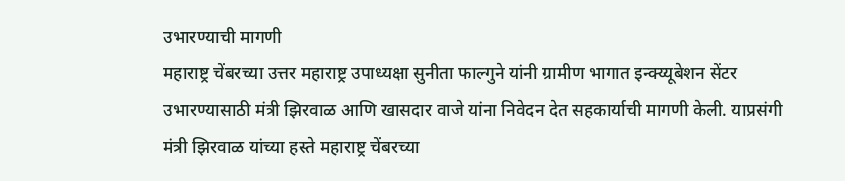उभारण्याची मागणी
महाराष्ट्र चेंबरच्या उत्तर महाराष्ट्र उपाध्यक्षा सुनीता फाल्गुने यांनी ग्रामीण भागात इन्क्य्यूबेशन सेंटर उभारण्यासाठी मंत्री झिरवाळ आणि खासदार वाजे यांना निवेदन देत सहकार्याची मागणी केली. याप्रसंगी मंत्री झिरवाळ यांच्या हस्ते महाराष्ट्र चेंबरच्या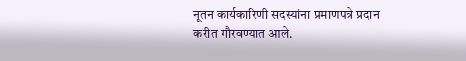नूतन कार्यकारिणी सदस्यांना प्रमाणपत्रे प्रदान करीत गौरवण्यात आले.